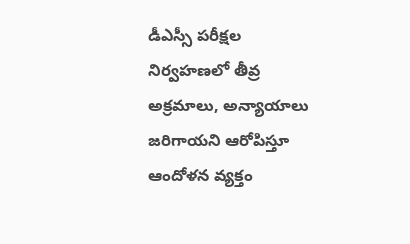డీఎస్సీ పరీక్షల నిర్వహణలో తీవ్ర అక్రమాలు, అన్యాయాలు జరిగాయని ఆరోపిస్తూ ఆందోళన వ్యక్తం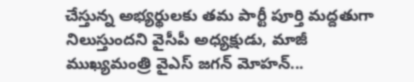చేస్తున్న అభ్యర్థులకు తమ పార్టీ పూర్తి మద్దతుగా నిలుస్తుందని వైసీపీ అధ్యక్షుడు, మాజీ ముఖ్యమంత్రి వైఎస్ జగన్ మోహన్...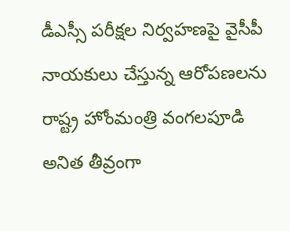డీఎస్సీ పరీక్షల నిర్వహణపై వైసీపీ నాయకులు చేస్తున్న ఆరోపణలను రాష్ట్ర హోంమంత్రి వంగలపూడి అనిత తీవ్రంగా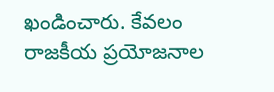ఖండించారు. కేవలం రాజకీయ ప్రయోజనాల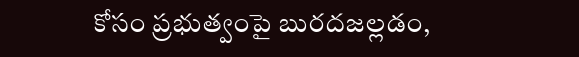కోసం ప్రభుత్వంపై బురదజల్లడం,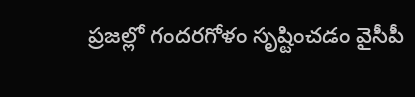ప్రజల్లో గందరగోళం సృష్టించడం వైసీపీ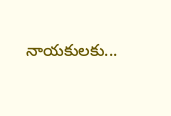నాయకులకు...